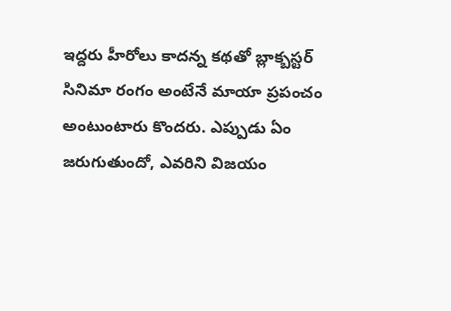ఇద్దరు హీరోలు కాదన్న కథతో బ్లాక్బస్టర్
సినిమా రంగం అంటేనే మాయా ప్రపంచం అంటుంటారు కొందరు. ఎప్పుడు ఏం జరుగుతుందో, ఎవరిని విజయం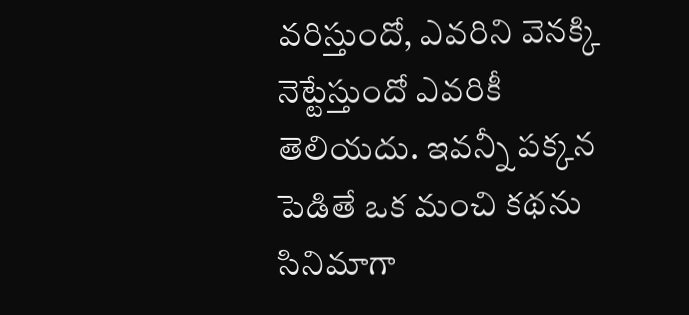వరిస్తుందో, ఎవరిని వెనక్కి నెట్టేస్తుందో ఎవరికీ తెలియదు. ఇవన్నీ పక్కన పెడితే ఒక మంచి కథను సినిమాగా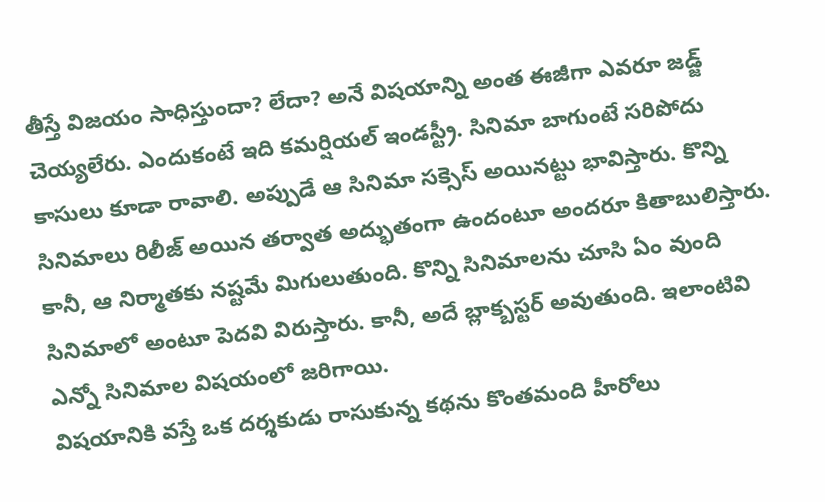తీస్తే విజయం సాధిస్తుందా? లేదా? అనే విషయాన్ని అంత ఈజీగా ఎవరూ జడ్జ్ చెయ్యలేరు. ఎందుకంటే ఇది కమర్షియల్ ఇండస్ట్రీ. సినిమా బాగుంటే సరిపోదు కాసులు కూడా రావాలి. అప్పుడే ఆ సినిమా సక్సెస్ అయినట్టు భావిస్తారు. కొన్ని సినిమాలు రిలీజ్ అయిన తర్వాత అద్భుతంగా ఉందంటూ అందరూ కితాబులిస్తారు. కానీ, ఆ నిర్మాతకు నష్టమే మిగులుతుంది. కొన్ని సినిమాలను చూసి ఏం వుంది సినిమాలో అంటూ పెదవి విరుస్తారు. కానీ, అదే బ్లాక్బస్టర్ అవుతుంది. ఇలాంటివి ఎన్నో సినిమాల విషయంలో జరిగాయి.
విషయానికి వస్తే ఒక దర్శకుడు రాసుకున్న కథను కొంతమంది హీరోలు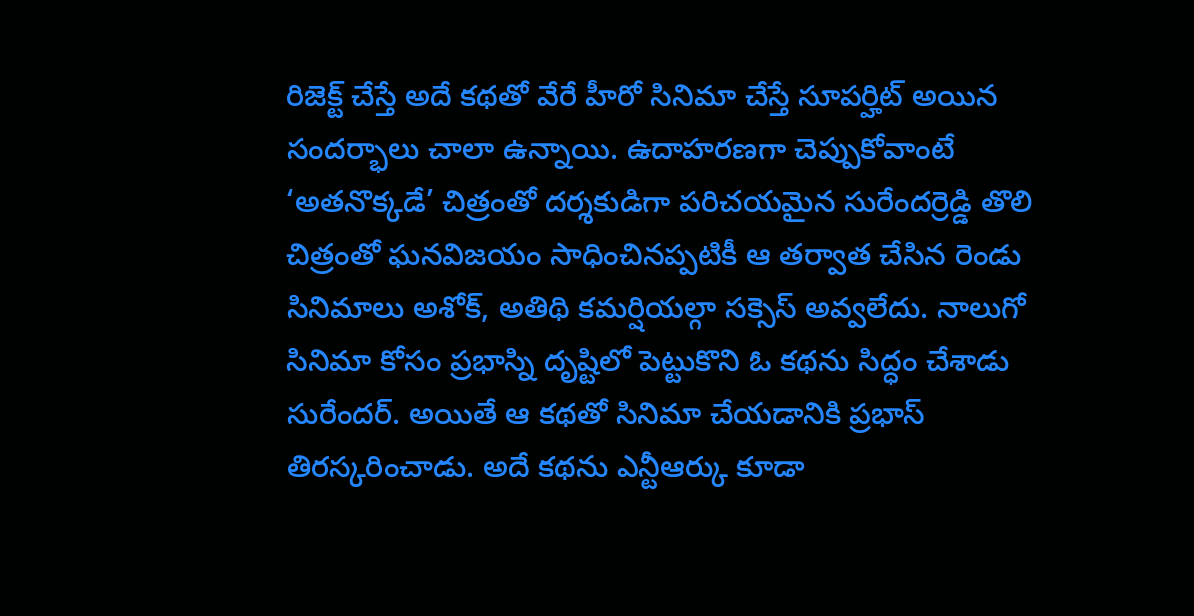రిజెక్ట్ చేస్తే అదే కథతో వేరే హీరో సినిమా చేస్తే సూపర్హిట్ అయిన సందర్భాలు చాలా ఉన్నాయి. ఉదాహరణగా చెప్పుకోవాంటే ‘అతనొక్కడే’ చిత్రంతో దర్శకుడిగా పరిచయమైన సురేందర్రెడ్డి తొలి చిత్రంతో ఘనవిజయం సాధించినప్పటికీ ఆ తర్వాత చేసిన రెండు సినిమాలు అశోక్, అతిథి కమర్షియల్గా సక్సెస్ అవ్వలేదు. నాలుగో సినిమా కోసం ప్రభాస్ని దృష్టిలో పెట్టుకొని ఓ కథను సిద్ధం చేశాడు సురేందర్. అయితే ఆ కథతో సినిమా చేయడానికి ప్రభాస్ తిరస్కరించాడు. అదే కథను ఎన్టీఆర్కు కూడా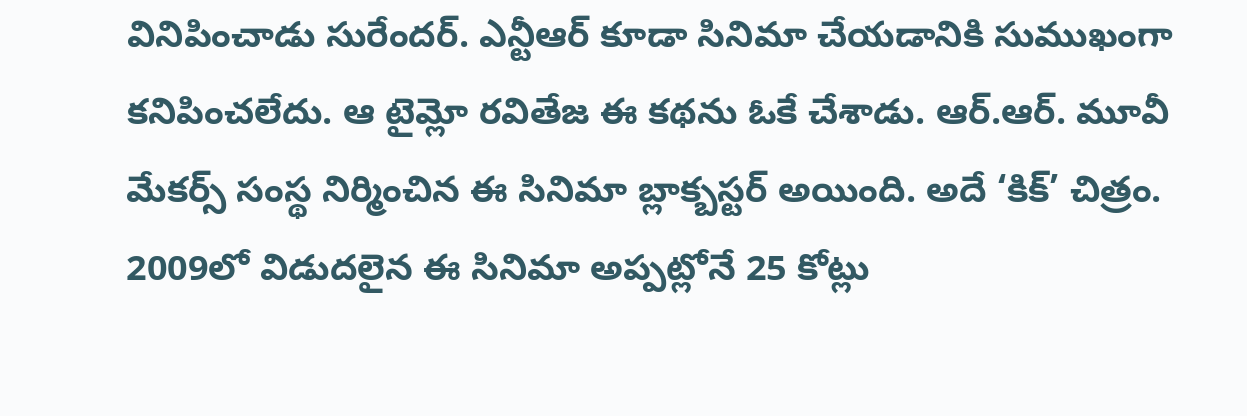వినిపించాడు సురేందర్. ఎన్టీఆర్ కూడా సినిమా చేయడానికి సుముఖంగా కనిపించలేదు. ఆ టైమ్లో రవితేజ ఈ కథను ఓకే చేశాడు. ఆర్.ఆర్. మూవీ మేకర్స్ సంస్థ నిర్మించిన ఈ సినిమా బ్లాక్బస్టర్ అయింది. అదే ‘కిక్’ చిత్రం. 2009లో విడుదలైన ఈ సినిమా అప్పట్లోనే 25 కోట్లు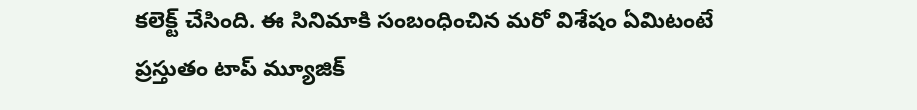కలెక్ట్ చేసింది. ఈ సినిమాకి సంబంధించిన మరో విశేషం ఏమిటంటే ప్రస్తుతం టాప్ మ్యూజిక్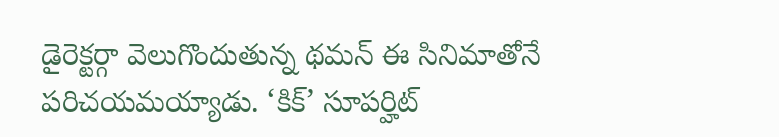డైరెక్టర్గా వెలుగొందుతున్న థమన్ ఈ సినిమాతోనే పరిచయమయ్యాడు. ‘కిక్’ సూపర్హిట్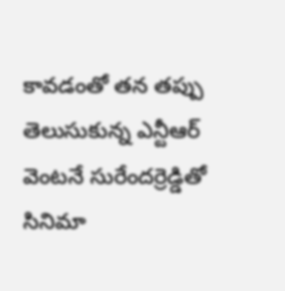కావడంతో తన తప్పు తెలుసుకున్న ఎన్టీఆర్ వెంటనే సురేందర్రెడ్డితో సినిమా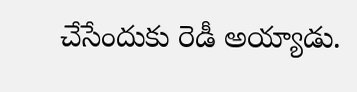చేసేందుకు రెడీ అయ్యాడు.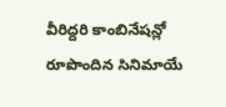వీరిద్దరి కాంబినేషన్లో రూపొందిన సినిమాయే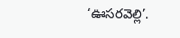‘ఊసరవెల్లి’.